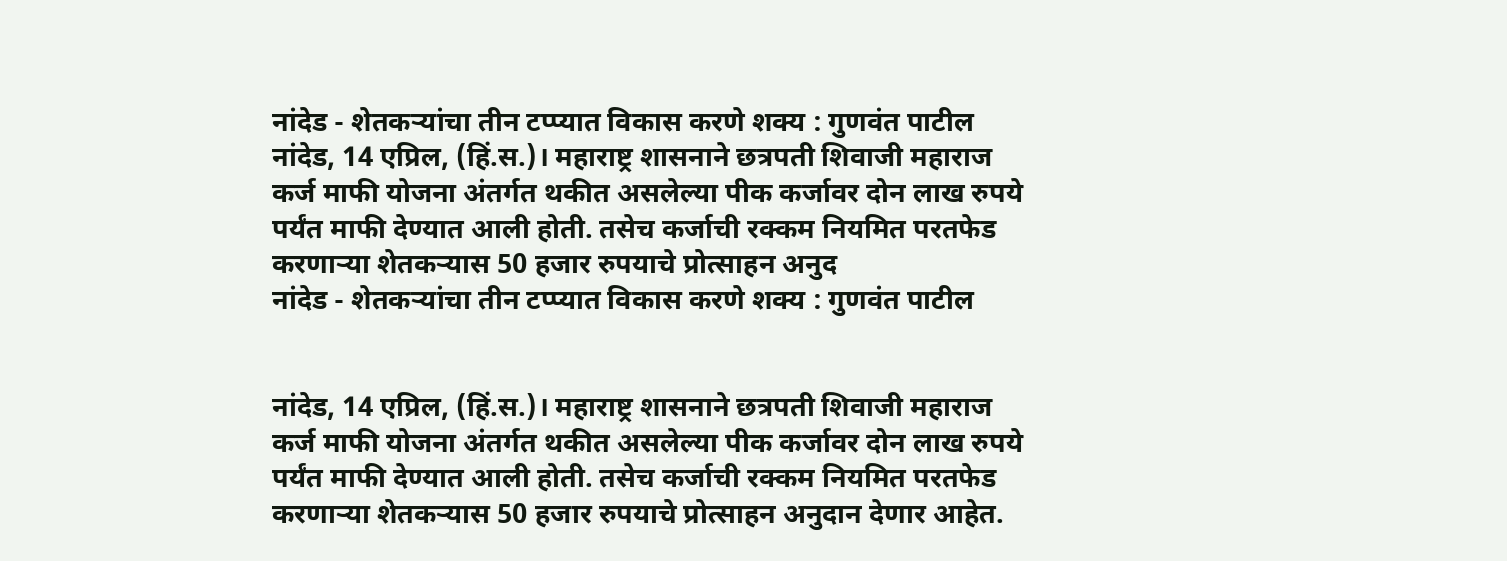नांदेड - शेतकऱ्यांचा तीन टप्प्यात विकास करणे शक्य : गुणवंत पाटील
नांदेड, 14 एप्रिल, (हिं.स.)। महाराष्ट्र शासनाने छत्रपती शिवाजी महाराज कर्ज माफी योजना अंतर्गत थकीत असलेल्या पीक कर्जावर दोन लाख रुपये पर्यंत माफी देण्यात आली होती. तसेच कर्जाची रक्कम नियमित परतफेड करणाऱ्या शेतकऱ्यास 50 हजार रुपयाचे प्रोत्साहन अनुद
नांदेड - शेतकऱ्यांचा तीन टप्प्यात विकास करणे शक्य : गुणवंत पाटील


नांदेड, 14 एप्रिल, (हिं.स.)। महाराष्ट्र शासनाने छत्रपती शिवाजी महाराज कर्ज माफी योजना अंतर्गत थकीत असलेल्या पीक कर्जावर दोन लाख रुपये पर्यंत माफी देण्यात आली होती. तसेच कर्जाची रक्कम नियमित परतफेड करणाऱ्या शेतकऱ्यास 50 हजार रुपयाचे प्रोत्साहन अनुदान देणार आहेत.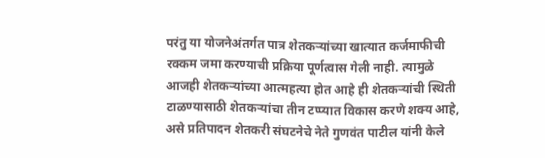परंतु या योजनेअंतर्गत पात्र शेतकऱ्यांच्या खात्यात कर्जमाफीची रक्कम जमा करण्याची प्रक्रिया पूर्णत्वास गेली नाही. त्यामुळे आजही शेतकऱ्यांच्या आत्महत्या होत आहे ही शेतकऱ्यांची स्थिती टाळण्यासाठी शेतकऱ्यांचा तीन टप्प्यात विकास करणे शक्य आहे, असे प्रतिपादन शेतकरी संघटनेचे नेते गुणवंत पाटील यांनी केले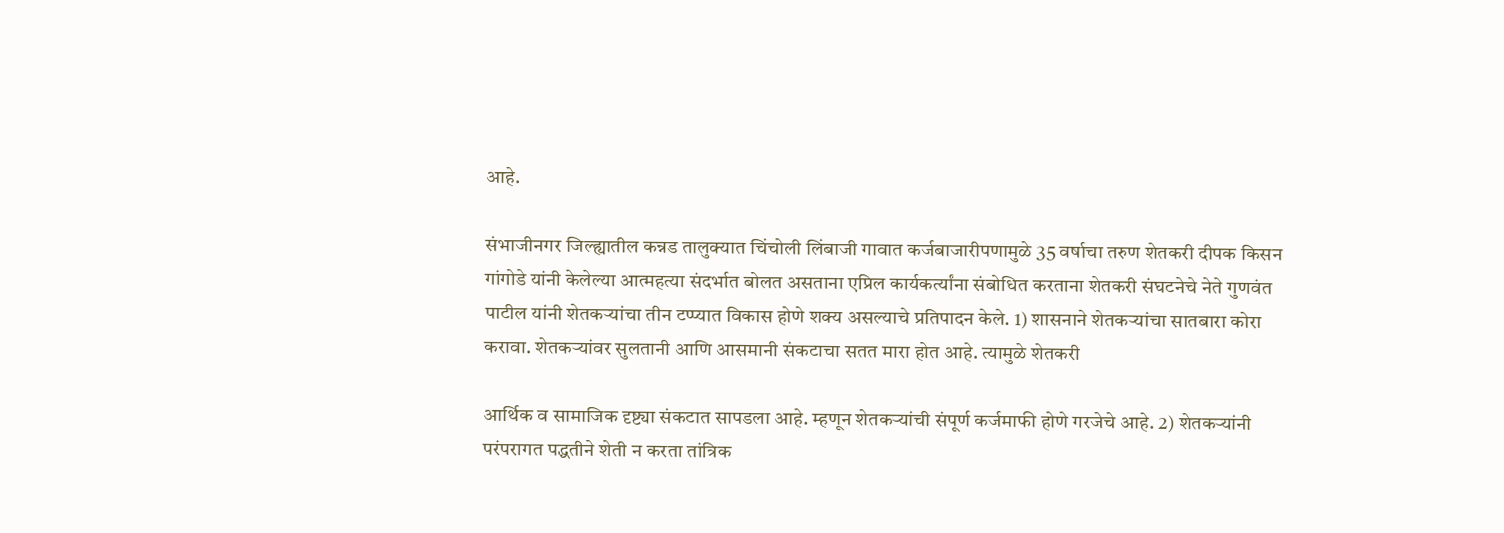आहे.

संभाजीनगर जिल्ह्यातील कन्नड तालुक्यात चिंचोली लिंबाजी गावात कर्जबाजारीपणामुळे 35 वर्षाचा तरुण शेतकरी दीपक किसन गांगोडे यांनी केलेल्या आत्महत्या संदर्भात बोलत असताना एप्रिल कार्यकर्त्यांना संबोधित करताना शेतकरी संघटनेचे नेते गुणवंत पाटील यांनी शेतकऱ्यांचा तीन टप्प्यात विकास होणे शक्य असल्याचे प्रतिपादन केले. 1) शासनाने शेतकऱ्यांचा सातबारा कोरा करावा. शेतकऱ्यांवर सुलतानी आणि आसमानी संकटाचा सतत मारा होत आहे. त्यामुळे शेतकरी

आर्थिक व सामाजिक दृष्ट्या संकटात सापडला आहे. म्हणून शेतकऱ्यांची संपूर्ण कर्जमाफी होणे गरजेचे आहे. 2) शेतकऱ्यांनी परंपरागत पद्धतीने शेती न करता तांत्रिक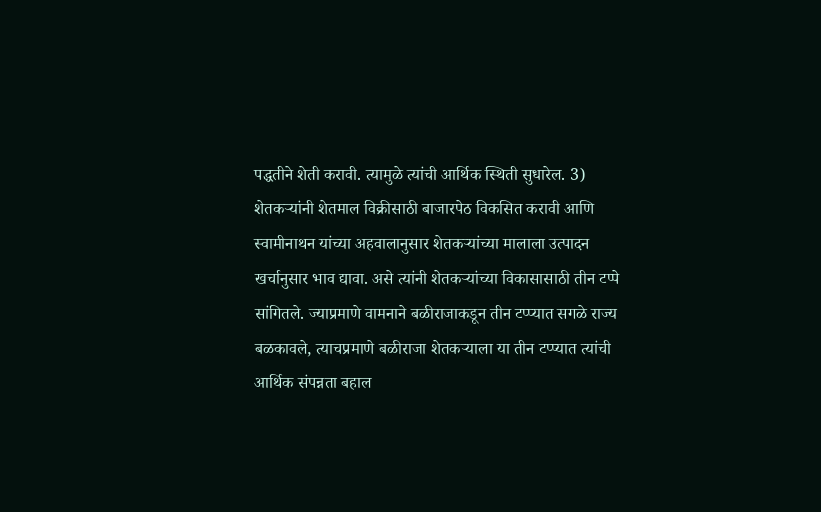पद्धतीने शेती करावी. त्यामुळे त्यांची आर्थिक स्थिती सुधारेल. 3) शेतकऱ्यांनी शेतमाल विक्रीसाठी बाजारपेठ विकसित करावी आणि स्वामीनाथन यांच्या अहवालानुसार शेतकऱ्यांच्या मालाला उत्पादन खर्चानुसार भाव द्यावा. असे त्यांनी शेतकऱ्यांच्या विकासासाठी तीन टप्पे सांगितले. ज्याप्रमाणे वामनाने बळीराजाकडून तीन टप्प्यात सगळे राज्य बळकावले, त्याचप्रमाणे बळीराजा शेतकऱ्याला या तीन टप्प्यात त्यांची आर्थिक संपन्नता बहाल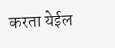करता येईल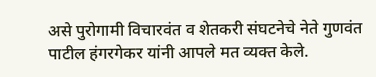असे पुरोगामी विचारवंत व शेतकरी संघटनेचे नेते गुणवंत पाटील हंगरगेकर यांनी आपले मत व्यक्त केले.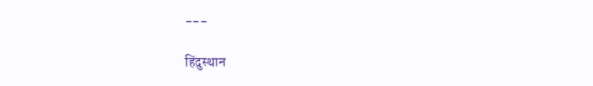---

हिंदुस्थान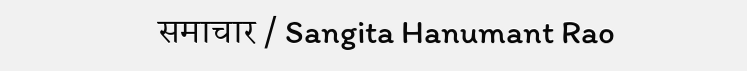समाचार / Sangita Hanumant Rao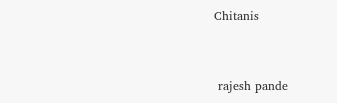Chitanis


 rajesh pande